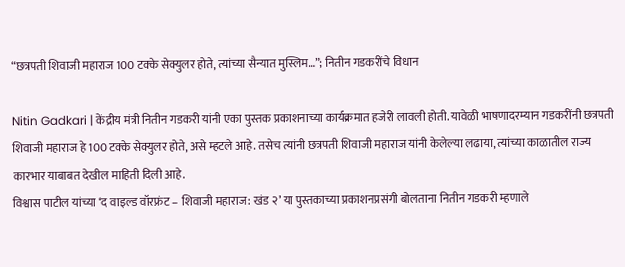“छत्रपती शिवाजी महाराज 100 टक्के सेक्युलर होते, त्यांच्या सैन्यात मुस्लिम…”; नितीन गडकरींचे विधान

Nitin Gadkari | केंद्रीय मंत्री नितीन गडकरी यांनी एका पुस्तक प्रकाशनाच्या कार्यक्रमात हजेरी लावली होती. यावेळी भाषणादरम्यान गडकरींनी छत्रपती शिवाजी महाराज हे 100 टक्के सेक्युलर होते, असे म्हटले आहे. तसेच त्यांनी छत्रपती शिवाजी महाराज यांनी केलेल्या लढाया, त्यांच्या काळातील राज्य कारभार याबाबत देखील माहिती दिली आहे.
विश्वास पाटील यांच्या ‘द वाइल्ड वॉरफ्रंट – शिवाजी महाराज: खंड २’ या पुस्तकाच्या प्रकाशनप्रसंगी बोलताना नितीन गडकरी म्हणाले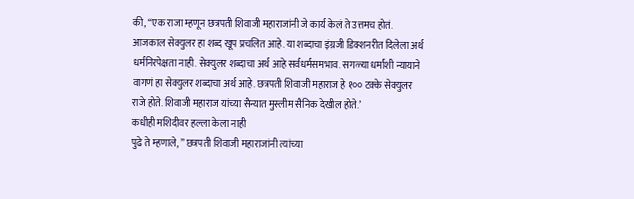की, “एक राजा म्हणून छत्रपती शिवाजी महाराजांनी जे कार्य केलं ते उत्तमच होतं. आजकाल सेक्युलर हा शब्द खूप प्रचलित आहे. या शब्दाचा इंग्रजी डिक्शनरीत दिलेला अर्थ धर्मनिरपेक्षता नाही. सेक्युलर शब्दाचा अर्थ आहे सर्वधर्मसमभाव. सगळ्या धर्मांशी न्यायाने वागणं हा सेक्युलर शब्दाचा अर्थ आहे. छत्रपती शिवाजी महाराज हे १०० टक्के सेक्युलर राजे होते. शिवाजी महाराज यांच्या सैन्यात मुस्लीम सैनिक देखील होते.’
कधीही मशिदीवर हल्ला केला नाही
पुढे ते म्हणाले, ” छत्रपती शिवाजी महाराजांनी त्यांच्या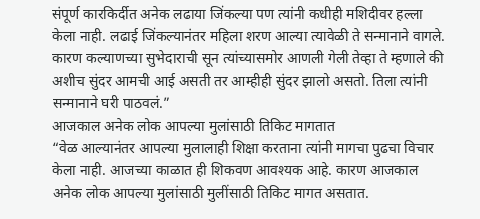संपूर्ण कारकिर्दीत अनेक लढाया जिंकल्या पण त्यांनी कधीही मशिदीवर हल्ला केला नाही. लढाई जिंकल्यानंतर महिला शरण आल्या त्यावेळी ते सन्मानाने वागले. कारण कल्याणच्या सुभेदाराची सून त्यांच्यासमोर आणली गेली तेव्हा ते म्हणाले की अशीच सुंदर आमची आई असती तर आम्हीही सुंदर झालो असतो. तिला त्यांनी सन्मानाने घरी पाठवलं.”
आजकाल अनेक लोक आपल्या मुलांसाठी तिकिट मागतात
“वेळ आल्यानंतर आपल्या मुलालाही शिक्षा करताना त्यांनी मागचा पुढचा विचार केला नाही. आजच्या काळात ही शिकवण आवश्यक आहे. कारण आजकाल अनेक लोक आपल्या मुलांसाठी मुलींसाठी तिकिट मागत असतात.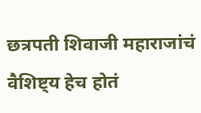छत्रपती शिवाजी महाराजांचं वैशिष्ट्य हेच होतं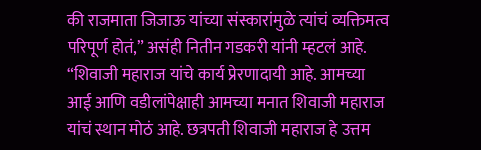की राजमाता जिजाऊ यांच्या संस्कारांमुळे त्यांचं व्यक्तिमत्व परिपूर्ण होतं,” असंही नितीन गडकरी यांनी म्हटलं आहे.
“शिवाजी महाराज यांचे कार्य प्रेरणादायी आहे. आमच्या आई आणि वडीलांपेक्षाही आमच्या मनात शिवाजी महाराज यांचं स्थान मोठं आहे. छत्रपती शिवाजी महाराज हे उत्तम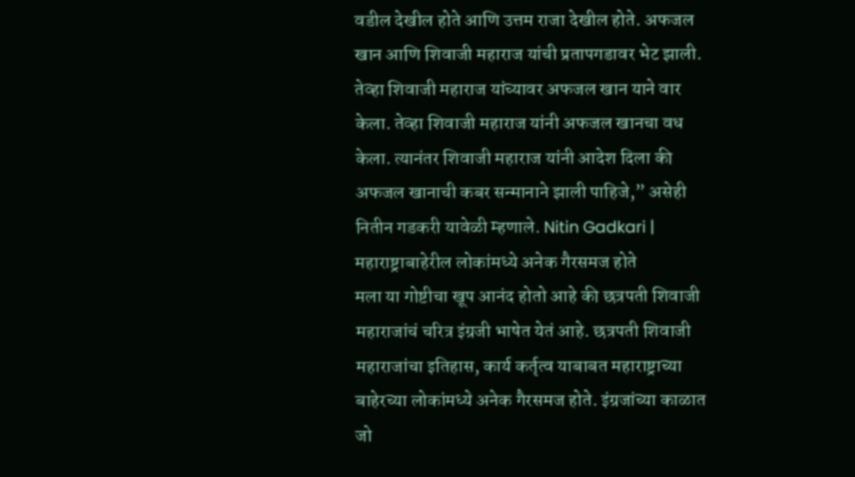वडील देखील होते आणि उत्तम राजा देखील होते. अफजल खान आणि शिवाजी महाराज यांची प्रतापगडावर भेट झाली. तेव्हा शिवाजी महाराज यांच्यावर अफजल खान याने वार केला. तेव्हा शिवाजी महाराज यांनी अफजल खानचा वध केला. त्यानंतर शिवाजी महाराज यांनी आदेश दिला की अफजल खानाची कबर सन्मानाने झाली पाहिजे,” असेही नितीन गडकरी यावेळी म्हणाले. Nitin Gadkari |
महाराष्ट्राबाहेरील लोकांमध्ये अनेक गैरसमज होते
मला या गोष्टीचा खूप आनंद होतो आहे की छत्रपती शिवाजी महाराजांचं चरित्र इंग्रजी भाषेत येतं आहे. छत्रपती शिवाजी महाराजांचा इतिहास, कार्य कर्तृत्व याबाबत महाराष्ट्राच्या बाहेरच्या लोकांमध्ये अनेक गैरसमज होते. इंग्रजांच्या काळात जो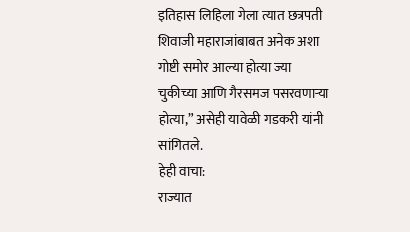इतिहास लिहिला गेला त्यात छत्रपती शिवाजी महाराजांबाबत अनेक अशा गोष्टी समोर आल्या होत्या ज्या चुकीच्या आणि गैरसमज पसरवणाऱ्या होत्या,” असेही यावेळी गडकरी यांनी सांगितले.
हेही वाचा:
राज्यात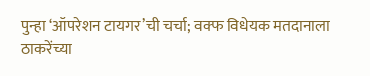पुन्हा ‘ऑपरेशन टायगर’ची चर्चा; वक्फ विधेयक मतदानाला ठाकरेंच्या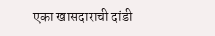एका खासदाराची दांडी